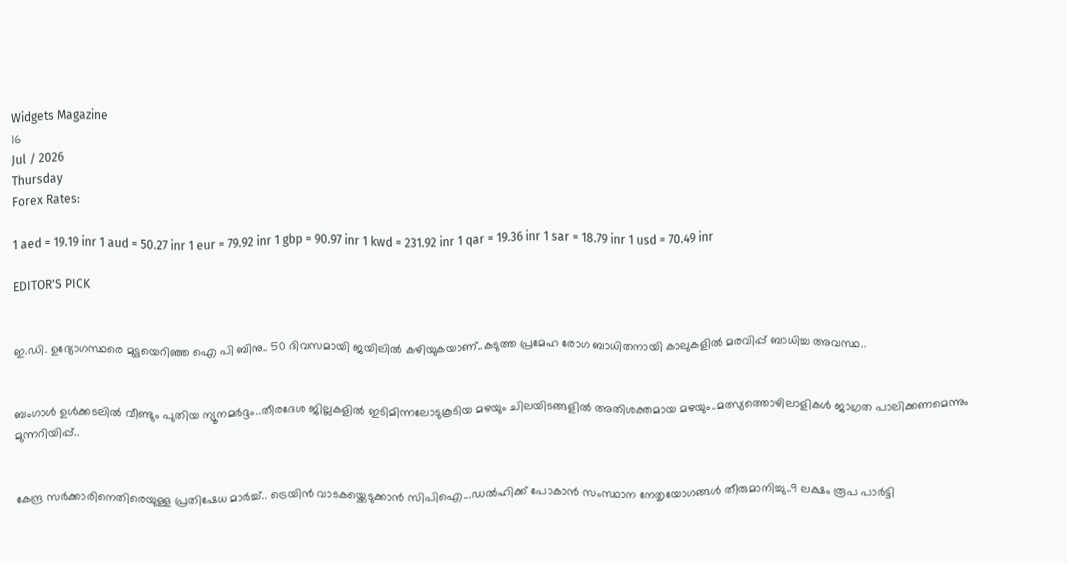Widgets Magazine
16
Jul / 2026
Thursday
Forex Rates:

1 aed = 19.19 inr 1 aud = 50.27 inr 1 eur = 79.92 inr 1 gbp = 90.97 inr 1 kwd = 231.92 inr 1 qar = 19.36 inr 1 sar = 18.79 inr 1 usd = 70.49 inr

EDITOR'S PICK


ഇ.ഡി. ഉദ്യോഗസ്ഥരെ മുട്ടയെറിഞ്ഞ ഐ പി ബിനു.. 50 ദിവസമായി ജയിലിൽ കഴിയുകയാണ്..കടുത്ത പ്രമേഹ രോഗ ബാധിതനായി കാലുകളിൽ മരവിപ്പ് ബാധിച്ച അവസ്ഥ..


ബംഗാൾ ഉൾക്കടലിൽ വീണ്ടും പുതിയ ന്യൂനമർദ്ദം..തീരദേശ ജില്ലകളിൽ ഇടിമിന്നലോടുകൂടിയ മഴയും ചിലയിടങ്ങളിൽ അതിശക്തമായ മഴയും..മത്സ്യത്തൊഴിലാളികൾ ജാഗ്രത പാലിക്കണമെന്നും മുന്നറിയിപ്പ്..


കേന്ദ്ര സർക്കാരിനെതിരെയുള്ള പ്രതിഷേധ മാർച്ച്.. ട്രെയിൻ വാടകയ്ക്കെടുക്കാൻ സിപിഐ...ഡൽഹിക്ക് പോകാൻ സംസ്ഥാന നേതൃയോഗങ്ങൾ തീരുമാനിച്ചു..9 ലക്ഷം രൂപ പാർട്ടി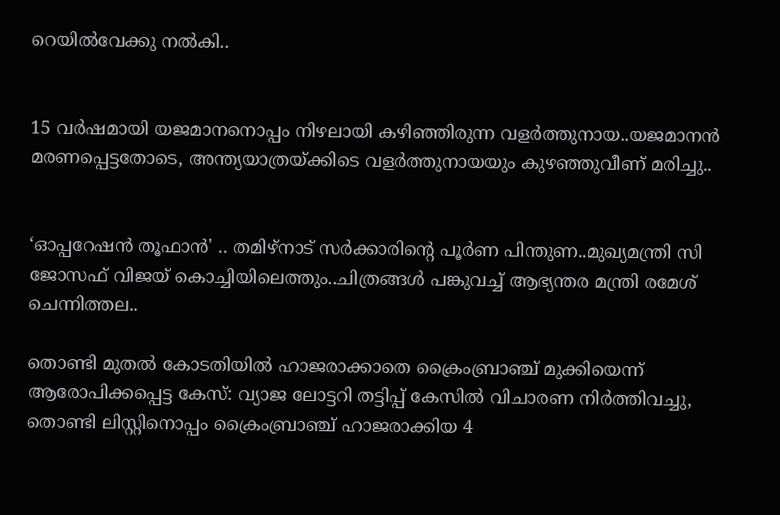റെയിൽവേക്കു നൽകി..


15 വർഷമായി യജമാനനൊപ്പം നിഴലായി കഴിഞ്ഞിരുന്ന വളർത്തുനായ..യജമാനൻ മരണപ്പെട്ടതോടെ, അന്ത്യയാത്രയ്ക്കിടെ വളർത്തുനായയും കുഴഞ്ഞുവീണ് മരിച്ചു..


‘ഓപ്പറേഷൻ തൂഫാൻ' .. തമിഴ്നാട് സർക്കാരിന്റെ പൂർണ പിന്തുണ..മുഖ്യമന്ത്രി സി ജോസഫ് വിജയ് കൊച്ചിയിലെത്തും..ചിത്രങ്ങൾ പങ്കുവച്ച് ആഭ്യന്തര മന്ത്രി രമേശ് ചെന്നിത്തല..

തൊണ്ടി മുതല്‍ കോടതിയില്‍ ഹാജരാക്കാതെ ക്രൈംബ്രാഞ്ച് മുക്കിയെന്ന് ആരോപിക്കപ്പെട്ട കേസ്: വ്യാജ ലോട്ടറി തട്ടിപ്പ് കേസില്‍ വിചാരണ നിര്‍ത്തിവച്ചു, തൊണ്ടി ലിസ്റ്റിനൊപ്പം ക്രൈംബ്രാഞ്ച് ഹാജരാക്കിയ 4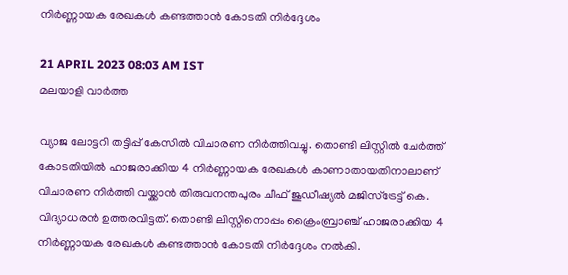നിര്‍ണ്ണായക രേഖകള്‍ കണ്ടത്താന്‍ കോടതി നിര്‍ദ്ദേശം

21 APRIL 2023 08:03 AM IST
മലയാളി വാര്‍ത്ത

വ്യാജ ലോട്ടറി തട്ടിപ്പ് കേസില്‍ വിചാരണ നിര്‍ത്തിവച്ചു. തൊണ്ടി ലിസ്റ്റില്‍ ചേര്‍ത്ത് കോടതിയില്‍ ഹാജരാക്കിയ 4 നിര്‍ണ്ണായക രേഖകള്‍ കാണാതായതിനാലാണ് വിചാരണ നിര്‍ത്തി വയ്ക്കാന്‍ തിരുവനന്തപുരം ചീഫ് ജുഡീഷ്യല്‍ മജിസ്ട്രേട്ട് കെ. വിദ്യാധരന്‍ ഉത്തരവിട്ടത്. തൊണ്ടി ലിസ്റ്റിനൊപ്പം ക്രൈംബ്രാഞ്ച് ഹാജരാക്കിയ 4 നിര്‍ണ്ണായക രേഖകള്‍ കണ്ടത്താന്‍ കോടതി നിര്‍ദ്ദേശം നല്‍കി.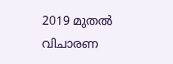2019 മുതല്‍ വിചാരണ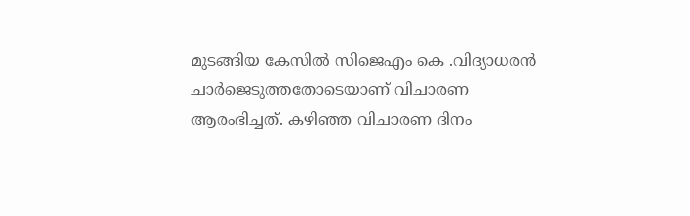മുടങ്ങിയ കേസില്‍ സിജെഎം കെ .വിദ്യാധരന്‍ ചാര്‍ജെടുത്തതോടെയാണ് വിചാരണ ആരംഭിച്ചത്. കഴിഞ്ഞ വിചാരണ ദിനം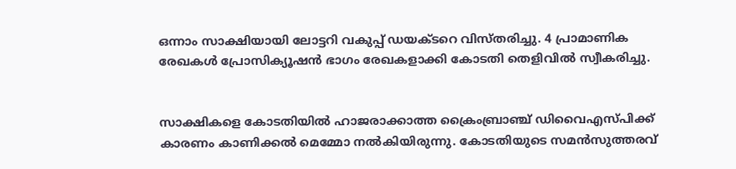ഒന്നാം സാക്ഷിയായി ലോട്ടറി വകുപ്പ് ഡയക്ടറെ വിസ്തരിച്ചു. 4 പ്രാമാണിക രേഖകള്‍ പ്രോസിക്യൂഷന്‍ ഭാഗം രേഖകളാക്കി കോടതി തെളിവില്‍ സ്വീകരിച്ചു.


സാക്ഷികളെ കോടതിയില്‍ ഹാജരാക്കാത്ത ക്രൈംബ്രാഞ്ച് ഡിവൈഎസ്പിക്ക് കാരണം കാണിക്കല്‍ മെമ്മോ നല്‍കിയിരുന്നു. കോടതിയുടെ സമന്‍സുത്തരവ്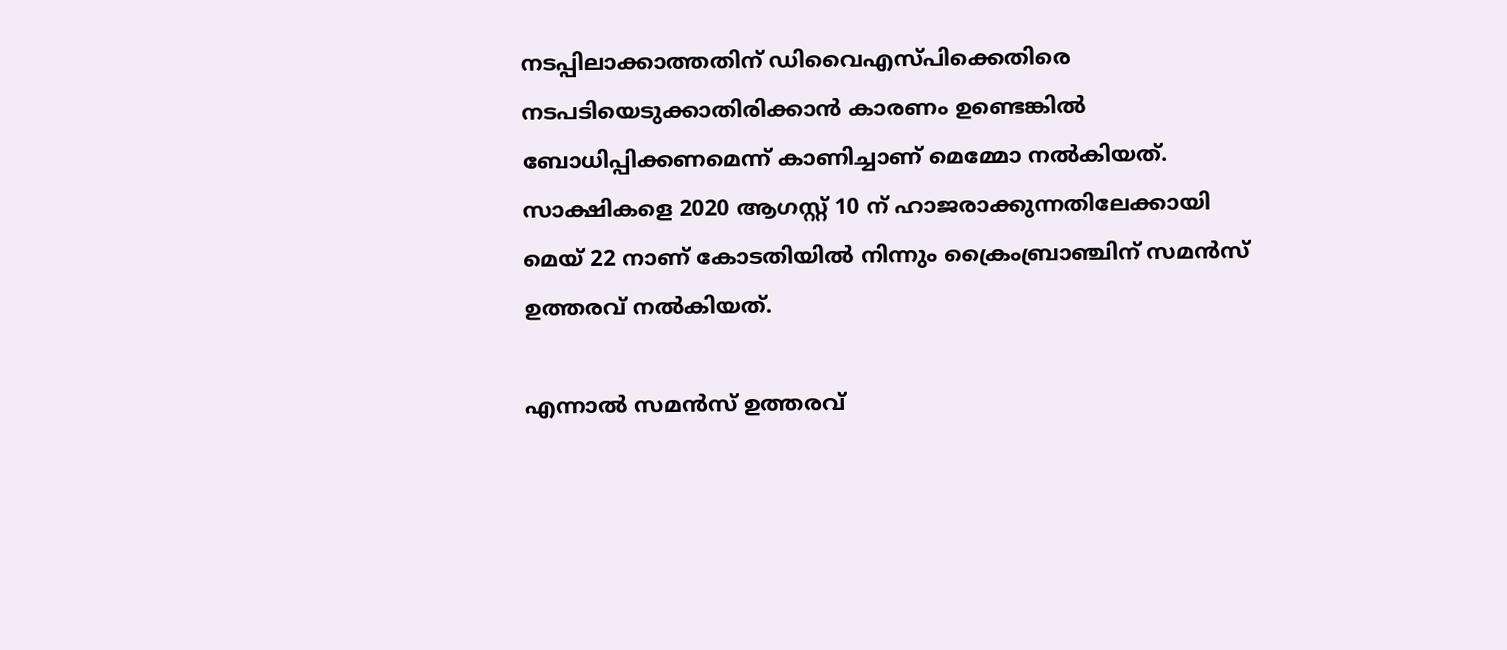നടപ്പിലാക്കാത്തതിന് ഡിവൈഎസ്പിക്കെതിരെ നടപടിയെടുക്കാതിരിക്കാന്‍ കാരണം ഉണ്ടെങ്കില്‍ ബോധിപ്പിക്കണമെന്ന് കാണിച്ചാണ് മെമ്മോ നല്‍കിയത്. സാക്ഷികളെ 2020 ആഗസ്റ്റ് 10 ന് ഹാജരാക്കുന്നതിലേക്കായി മെയ് 22 നാണ് കോടതിയില്‍ നിന്നും ക്രൈംബ്രാഞ്ചിന് സമന്‍സ് ഉത്തരവ് നല്‍കിയത്.

എന്നാല്‍ സമന്‍സ് ഉത്തരവ്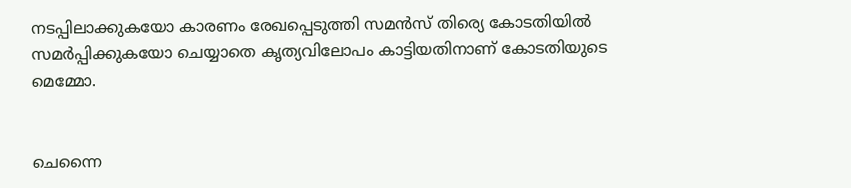നടപ്പിലാക്കുകയോ കാരണം രേഖപ്പെടുത്തി സമന്‍സ് തിര്യെ കോടതിയില്‍ സമര്‍പ്പിക്കുകയോ ചെയ്യാതെ കൃത്യവിലോപം കാട്ടിയതിനാണ് കോടതിയുടെ മെമ്മോ.


ചെന്നൈ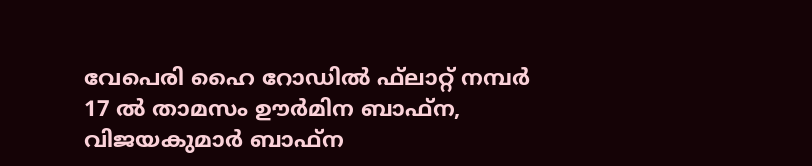വേപെരി ഹൈ റോഡില്‍ ഫ്‌ലാറ്റ് നമ്പര്‍ 17 ല്‍ താമസം ഊര്‍മിന ബാഫ്‌ന, വിജയകുമാര്‍ ബാഫ്‌ന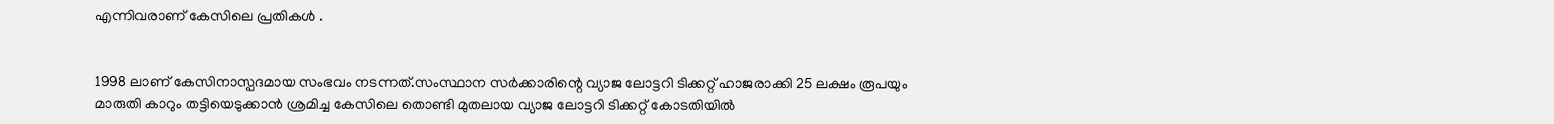എന്നിവരാണ് കേസിലെ പ്രതികള്‍ .


1998 ലാണ് കേസിനാസ്പദമായ സംഭവം നടന്നത്.സംസ്ഥാന സര്‍ക്കാരിന്റെ വ്യാജ ലോട്ടറി ടിക്കറ്റ് ഹാജരാക്കി 25 ലക്ഷം രൂപയും മാരുതി കാറും തട്ടിയെടുക്കാന്‍ ശ്രമിച്ച കേസിലെ തൊണ്ടി മുതലായ വ്യാജ ലോട്ടറി ടിക്കറ്റ് കോടതിയില്‍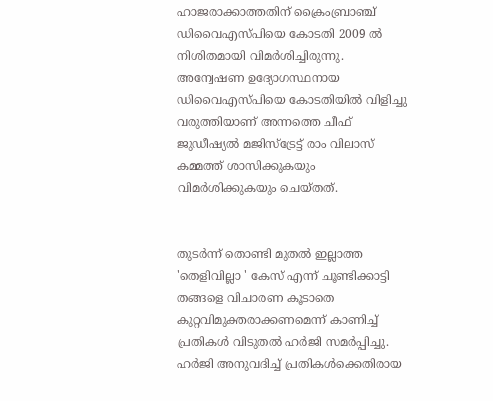ഹാജരാക്കാത്തതിന് ക്രൈംബ്രാഞ്ച് ഡിവൈഎസ്പിയെ കോടതി 2009 ല്‍ നിശിതമായി വിമര്‍ശിച്ചിരുന്നു. അന്വേഷണ ഉദ്യോഗസ്ഥനായ ഡിവൈഎസ്പിയെ കോടതിയില്‍ വിളിച്ചു വരുത്തിയാണ് അന്നത്തെ ചീഫ് ജുഡീഷ്യല്‍ മജിസ്ട്രേട്ട് രാം വിലാസ് കമ്മത്ത് ശാസിക്കുകയും വിമര്‍ശിക്കുകയും ചെയ്തത്.


തുടര്‍ന്ന് തൊണ്ടി മുതല്‍ ഇല്ലാത്ത 'തെളിവില്ലാ ' കേസ് എന്ന് ചൂണ്ടിക്കാട്ടി തങ്ങളെ വിചാരണ കൂടാതെ കുറ്റവിമുക്തരാക്കണമെന്ന് കാണിച്ച് പ്രതികള്‍ വിടുതല്‍ ഹര്‍ജി സമര്‍പ്പിച്ചു. ഹര്‍ജി അനുവദിച്ച് പ്രതികള്‍ക്കെതിരായ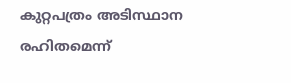കുറ്റപത്രം അടിസ്ഥാന രഹിതമെന്ന്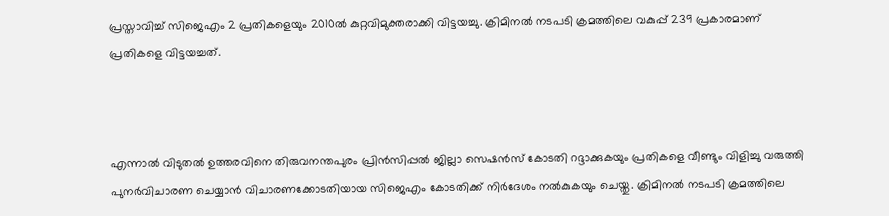പ്രസ്താവിച്ച് സിജെഎം 2 പ്രതികളെയും 2010ല്‍ കുറ്റവിമുക്തരാക്കി വിട്ടയച്ചു. ക്രിമിനല്‍ നടപടി ക്രമത്തിലെ വകുപ്പ് 239 പ്രകാരമാണ് പ്രതികളെ വിട്ടയച്ചത്.



എന്നാല്‍ വിടുതല്‍ ഉത്തരവിനെ തിരുവനന്തപുരം പ്രിന്‍സിപ്പല്‍ ജില്ലാ സെഷന്‍സ് കോടതി റദ്ദാക്കുകയും പ്രതികളെ വീണ്ടും വിളിച്ചു വരുത്തി പുനര്‍വിചാരണ ചെയ്യാന്‍ വിചാരണക്കോടതിയായ സിജെഎം കോടതിക്ക് നിര്‍ദേശം നല്‍കുകയും ചെയ്തു. ക്രിമിനല്‍ നടപടി ക്രമത്തിലെ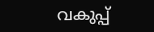വകുപ്പ്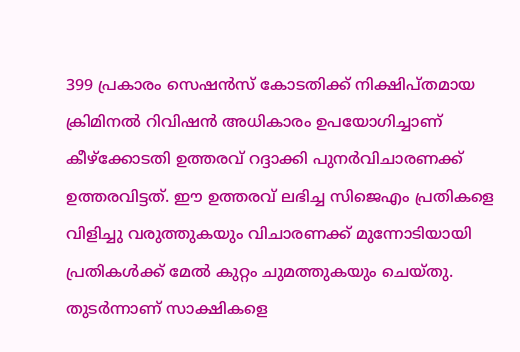399 പ്രകാരം സെഷന്‍സ് കോടതിക്ക് നിക്ഷിപ്തമായ ക്രിമിനല്‍ റിവിഷന്‍ അധികാരം ഉപയോഗിച്ചാണ് കീഴ്ക്കോടതി ഉത്തരവ് റദ്ദാക്കി പുനര്‍വിചാരണക്ക് ഉത്തരവിട്ടത്. ഈ ഉത്തരവ് ലഭിച്ച സിജെഎം പ്രതികളെ വിളിച്ചു വരുത്തുകയും വിചാരണക്ക് മുന്നോടിയായി പ്രതികള്‍ക്ക് മേല്‍ കുറ്റം ചുമത്തുകയും ചെയ്തു. തുടര്‍ന്നാണ് സാക്ഷികളെ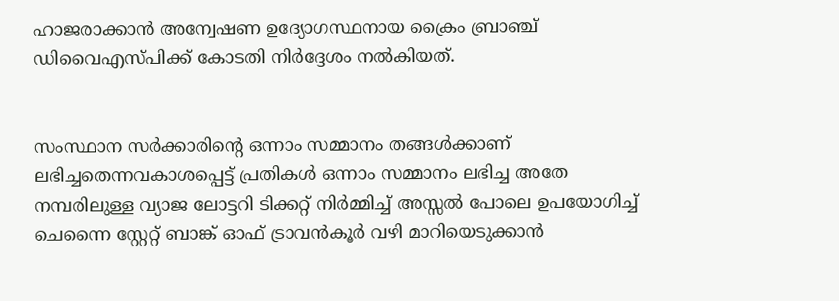ഹാജരാക്കാന്‍ അന്വേഷണ ഉദ്യോഗസ്ഥനായ ക്രൈം ബ്രാഞ്ച് ഡിവൈഎസ്പിക്ക് കോടതി നിര്‍ദ്ദേശം നല്‍കിയത്.


സംസ്ഥാന സര്‍ക്കാരിന്റെ ഒന്നാം സമ്മാനം തങ്ങള്‍ക്കാണ് ലഭിച്ചതെന്നവകാശപ്പെട്ട് പ്രതികള്‍ ഒന്നാം സമ്മാനം ലഭിച്ച അതേ നമ്പരിലുള്ള വ്യാജ ലോട്ടറി ടിക്കറ്റ് നിര്‍മ്മിച്ച് അസ്സല്‍ പോലെ ഉപയോഗിച്ച് ചെന്നൈ സ്റ്റേറ്റ് ബാങ്ക് ഓഫ് ട്രാവന്‍കൂര്‍ വഴി മാറിയെടുക്കാന്‍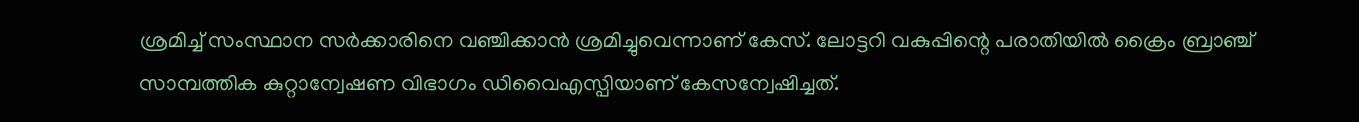ശ്രമിച്ച് സംസ്ഥാന സര്‍ക്കാരിനെ വഞ്ചിക്കാന്‍ ശ്രമിച്ചുവെന്നാണ് കേസ്. ലോട്ടറി വകുപ്പിന്റെ പരാതിയില്‍ ക്രൈം ബ്രാഞ്ച് സാമ്പത്തിക കുറ്റാന്വേഷണ വിഭാഗം ഡിവൈഎസ്പിയാണ് കേസന്വേഷിച്ചത്.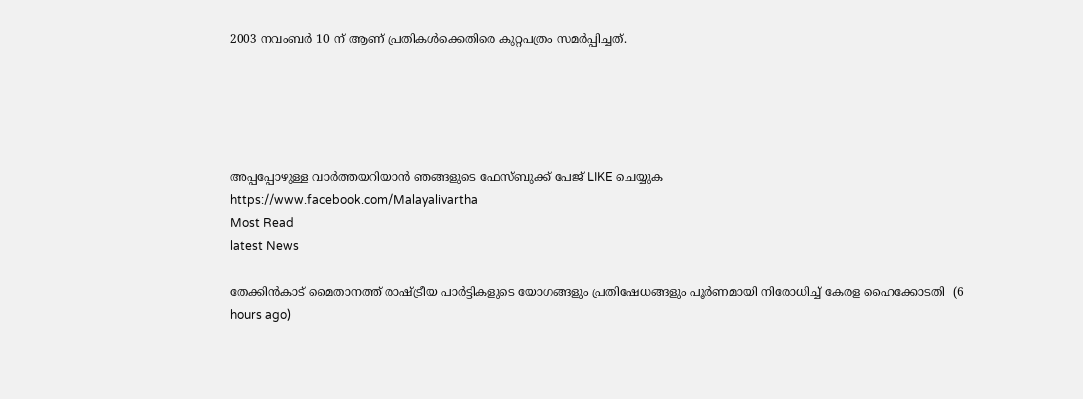2003 നവംബര്‍ 10 ന് ആണ് പ്രതികള്‍ക്കെതിരെ കുറ്റപത്രം സമര്‍പ്പിച്ചത്.





അപ്പപ്പോഴുള്ള വാര്‍ത്തയറിയാന്‍ ഞങ്ങളുടെ ഫേസ്‌ബുക്ക്‌ പേജ് LIKE ചെയ്യുക
https://www.facebook.com/Malayalivartha
Most Read
latest News

തേക്കിന്‍കാട് മൈതാനത്ത് രാഷ്ട്രീയ പാര്‍ട്ടികളുടെ യോഗങ്ങളും പ്രതിഷേധങ്ങളും പൂര്‍ണമായി നിരോധിച്ച് കേരള ഹൈക്കോടതി  (6 hours ago)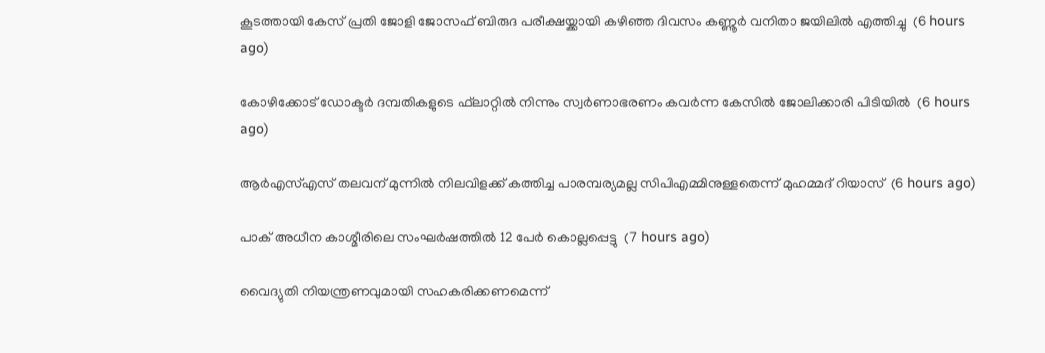കൂടത്തായി കേസ് പ്രതി ജോളി ജോസഫ് ബിരുദ പരീക്ഷയ്ക്കായി കഴിഞ്ഞ ദിവസം കണ്ണൂര്‍ വനിതാ ജയിലില്‍ എത്തിച്ചു  (6 hours ago)

കോഴിക്കോട് ഡോക്ടര്‍ ദമ്പതികളുടെ ഫ്‌ലാറ്റില്‍ നിന്നും സ്വര്‍ണാഭരണം കവര്‍ന്ന കേസില്‍ ജോലിക്കാരി പിടിയില്‍  (6 hours ago)

ആര്‍എസ്എസ് തലവന് മുന്നില്‍ നിലവിളക്ക് കത്തിച്ച പാരമ്പര്യമല്ല സിപിഎമ്മിനുള്ളതെന്ന് മുഹമ്മദ് റിയാസ്  (6 hours ago)

പാക് അധീന കാശ്മീരിലെ സംഘര്‍ഷത്തില്‍ 12 പേര്‍ കൊല്ലപ്പെട്ടു  (7 hours ago)

വൈദ്യുതി നിയന്ത്രണവുമായി സഹകരിക്കണമെന്ന്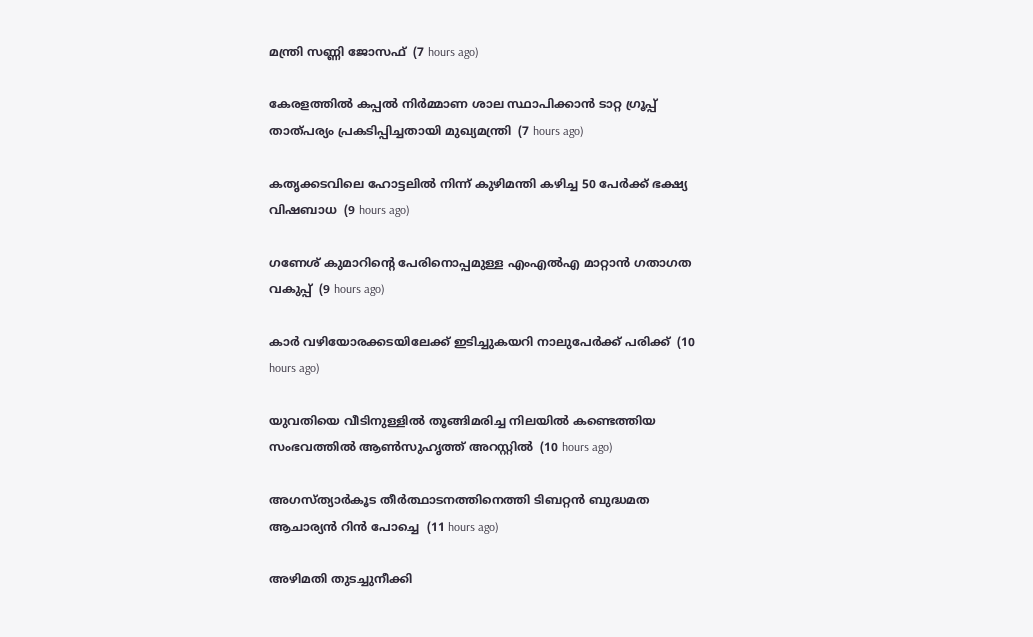മന്ത്രി സണ്ണി ജോസഫ്  (7 hours ago)

കേരളത്തില്‍ കപ്പല്‍ നിര്‍മ്മാണ ശാല സ്ഥാപിക്കാന്‍ ടാറ്റ ഗ്രൂപ്പ് താത്പര്യം പ്രകടിപ്പിച്ചതായി മുഖ്യമന്ത്രി  (7 hours ago)

കതൃക്കടവിലെ ഹോട്ടലില്‍ നിന്ന് കുഴിമന്തി കഴിച്ച 50 പേര്‍ക്ക് ഭക്ഷ്യ വിഷബാധ  (9 hours ago)

ഗണേശ് കുമാറിന്റെ പേരിനൊപ്പമുള്ള എംഎല്‍എ മാറ്റാന്‍ ഗതാഗത വകുപ്പ്  (9 hours ago)

കാര്‍ വഴിയോരക്കടയിലേക്ക് ഇടിച്ചുകയറി നാലുപേര്‍ക്ക് പരിക്ക്  (10 hours ago)

യുവതിയെ വീടിനുള്ളില്‍ തൂങ്ങിമരിച്ച നിലയില്‍ കണ്ടെത്തിയ സംഭവത്തില്‍ ആണ്‍സുഹൃത്ത് അറസ്റ്റില്‍  (10 hours ago)

അഗസ്ത്യാര്‍കൂട തീര്‍ത്ഥാടനത്തിനെത്തി ടിബറ്റന്‍ ബുദ്ധമത ആചാര്യന്‍ റിന്‍ പോച്ചെ  (11 hours ago)

അഴിമതി തുടച്ചുനീക്കി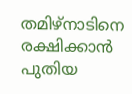തമിഴ്‌നാടിനെ രക്ഷിക്കാന്‍ പുതിയ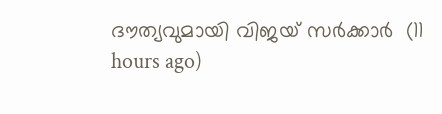ദൗത്യവുമായി വിജയ് സര്‍ക്കാര്‍  (11 hours ago)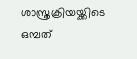ശാസ്ത്രക്രിയയ്ക്കിടെ ഒമ്പത്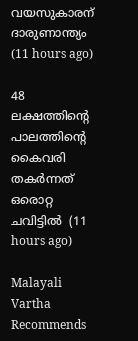വയസുകാരന് ദാരുണാന്ത്യം  (11 hours ago)

48 ലക്ഷത്തിന്റെ പാലത്തിന്റെ കൈവരി തകര്‍ന്നത് ഒരൊറ്റ ചവിട്ടില്‍  (11 hours ago)

Malayali Vartha Recommends